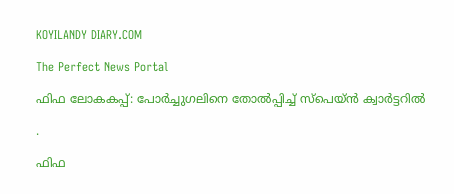KOYILANDY DIARY.COM

The Perfect News Portal

ഫിഫ ലോകകപ്പ്: പോര്‍ച്ചുഗലിനെ തോല്‍പ്പിച്ച് സ്‌പെയ്ന്‍ ക്വാര്‍ട്ടറില്‍

.

ഫിഫ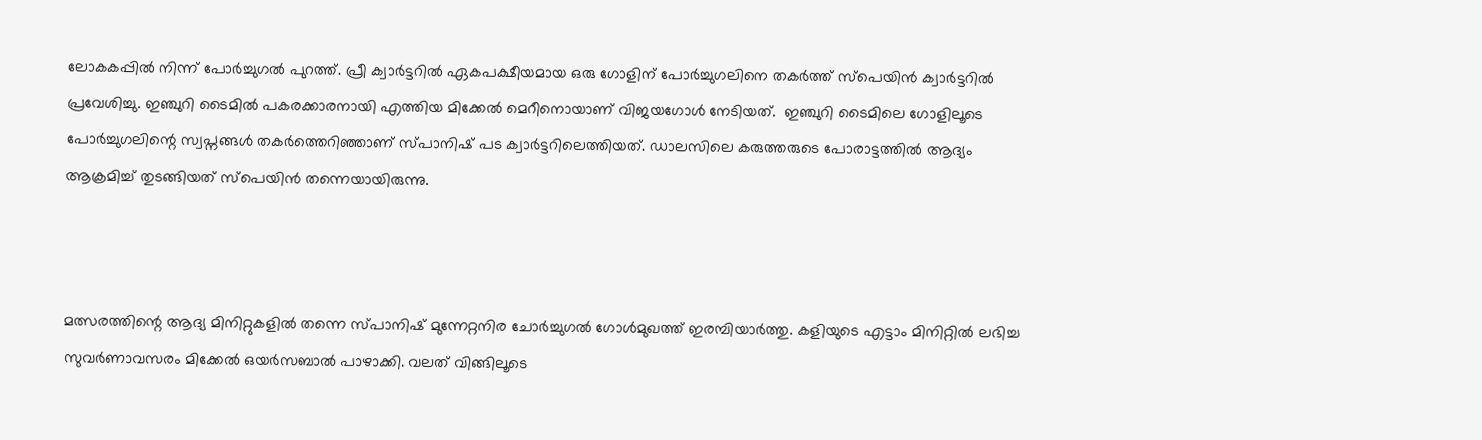ലോകകപ്പില്‍ നിന്ന് പോര്‍ച്ചുഗല്‍ പുറത്ത്. പ്രീ ക്വാര്‍ട്ടറില്‍ ഏകപക്ഷീയമായ ഒരു ഗോളിന് പോര്‍ച്ചുഗലിനെ തകര്‍ത്ത് സ്‌പെയിന്‍ ക്വാര്‍ട്ടറില്‍ പ്രവേശിച്ചു. ഇഞ്ചുറി ടൈമില്‍ പകരക്കാരനായി എത്തിയ മിക്കേല്‍ മെറീനൊയാണ് വിജയഗോള്‍ നേടിയത്.  ഇഞ്ചുറി ടൈമിലെ ഗോളിലൂടെ പോര്‍ച്ചുഗലിന്റെ സ്വപ്നങ്ങള്‍ തകര്‍ത്തെറിഞ്ഞാണ് സ്പാനിഷ് പട ക്വാര്‍ട്ടറിലെത്തിയത്. ഡാലസിലെ കരുത്തരുടെ പോരാട്ടത്തില്‍ ആദ്യം ആക്രമിച്ച് തുടങ്ങിയത് സ്‌പെയിന്‍ തന്നെയായിരുന്നു.



മത്സരത്തിന്റെ ആദ്യ മിനിറ്റുകളില്‍ തന്നെ സ്പാനിഷ് മുന്നേറ്റനിര ചോര്‍ച്ചുഗല്‍ ഗോള്‍മുഖത്ത് ഇരമ്പിയാര്‍ത്തു. കളിയുടെ എട്ടാം മിനിറ്റില്‍ ലഭിച്ച സുവര്‍ണാവസരം മിക്കേല്‍ ഒയര്‍സബാല്‍ പാഴാക്കി. വലത് വിങ്ങിലൂടെ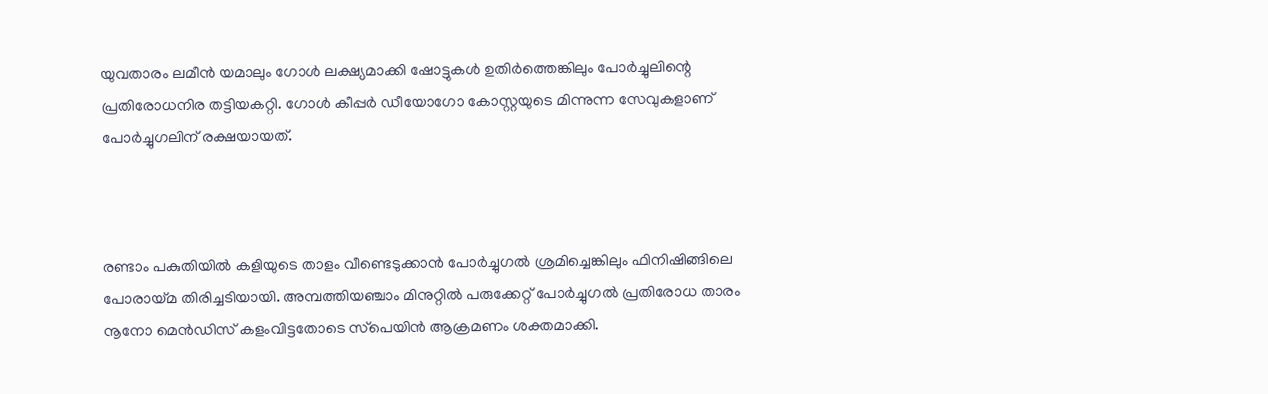യുവതാരം ലമീന്‍ യമാലും ഗോള്‍ ലക്ഷ്യമാക്കി ഷോട്ടുകള്‍ ഉതിര്‍ത്തെങ്കിലും പോര്‍ച്ചുലിന്റെ പ്രതിരോധനിര തട്ടിയകറ്റി. ഗോള്‍ കീപ്പര്‍ ഡീയോഗോ കോസ്റ്റയുടെ മിന്നുന്ന സേവുകളാണ് പോര്‍ച്ചുഗലിന് രക്ഷയായത്.



രണ്ടാം പകുതിയില്‍ കളിയുടെ താളം വീണ്ടെടുക്കാന്‍ പോര്‍ച്ചുഗല്‍ ശ്രമിച്ചെങ്കിലും ഫിനിഷിങ്ങിലെ പോരായ്മ തിരിച്ചടിയായി. അമ്പത്തിയഞ്ചാം മിനുറ്റില്‍ പരുക്കേറ്റ് പോര്‍ച്ചുഗല്‍ പ്രതിരോധ താരം നൂനോ മെന്‍ഡിസ് കളംവിട്ടതോടെ സ്‌പെയിന്‍ ആക്രമണം ശക്തമാക്കി.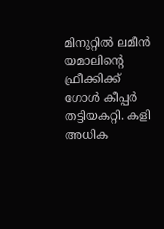മിനുറ്റില്‍ ലമീന്‍ യമാലിന്റെ ഫ്രീക്കിക്ക് ഗോള്‍ കീപ്പര്‍ തട്ടിയകറ്റി. കളി അധിക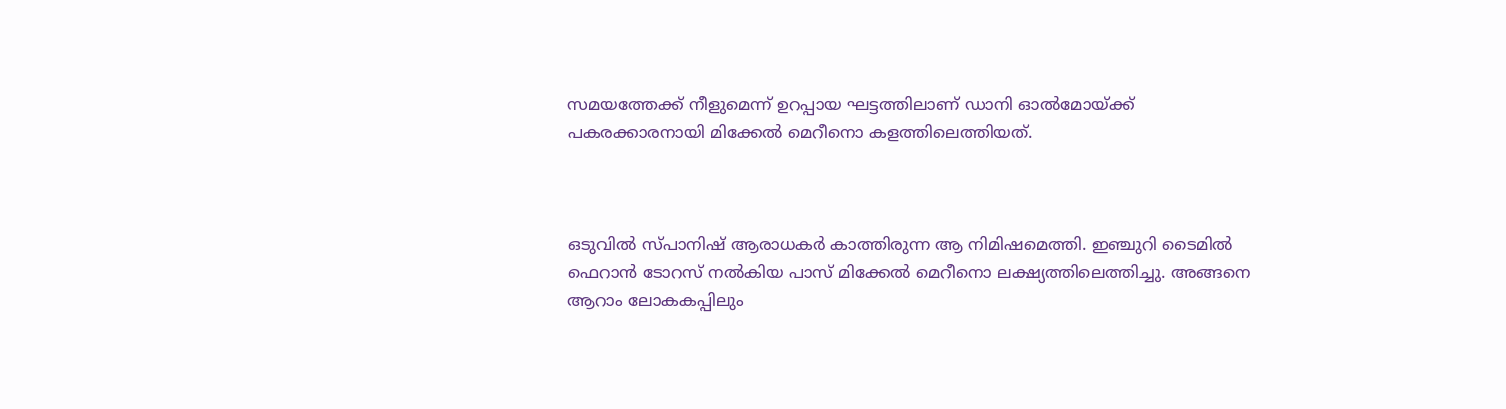സമയത്തേക്ക് നീളുമെന്ന് ഉറപ്പായ ഘട്ടത്തിലാണ് ഡാനി ഓല്‍മോയ്ക്ക് പകരക്കാരനായി മിക്കേല്‍ മെറീനൊ കളത്തിലെത്തിയത്.



ഒടുവില്‍ സ്പാനിഷ് ആരാധകര്‍ കാത്തിരുന്ന ആ നിമിഷമെത്തി. ഇഞ്ചുറി ടൈമില്‍ ഫെറാന്‍ ടോറസ് നല്‍കിയ പാസ് മിക്കേല്‍ മെറീനൊ ലക്ഷ്യത്തിലെത്തിച്ചു. അങ്ങനെ ആറാം ലോകകപ്പിലും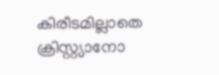കിരീടമില്ലാതെ ക്രിസ്റ്റ്യാനോ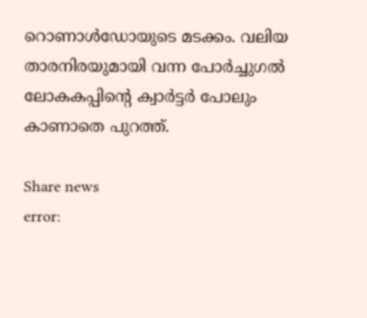റൊണാള്‍ഡോയുടെ മടക്കം. വലിയ താരനിരയുമായി വന്ന പോര്‍ച്ചുഗല്‍ ലോകകപ്പിന്റെ ക്വാര്‍ട്ടര്‍ പോലും കാണാതെ പുറത്ത്.

Share news
error: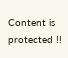Content is protected !!